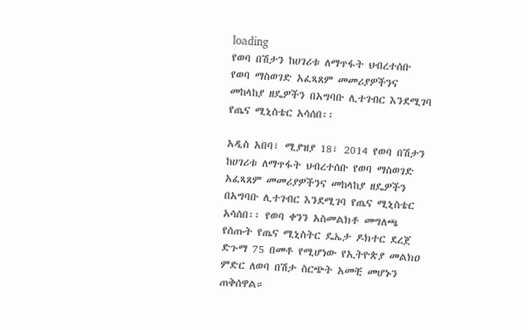loading
የወባ በሽታን ከሀገሪቱ ለማጥፋት ህብረተሰቡ የወባ ማስወገድ አፈጻጸም መመሪያዎችንና መከላከያ ዘዴዎችን በአግባቡ ሊተገብር እንደሚገባ የጤና ሚኒስቴር አሳሰበ፡፡

አዲስ አበባ፣ ሚያዝያ 18፣ 2014 የወባ በሽታን ከሀገሪቱ ለማጥፋት ህብረተሰቡ የወባ ማስወገድ አፈጻጸም መመሪያዎችንና መከላከያ ዘዴዎችን በአግባቡ ሊተገብር እንደሚገባ የጤና ሚኒስቴር አሳሰበ፡፡ የወባ ቀንን አስመልክቶ መግለጫ የሰጡት የጤና ሚኒስትር ዴኤታ ዶክተር ደረጀ ድጉማ 75 በመቶ የሚሆነው የኢትዮጵያ መልክዐ ምድር ለወባ በሽታ ስርጭት አመቺ መሆኑን ጠቅሰዋል።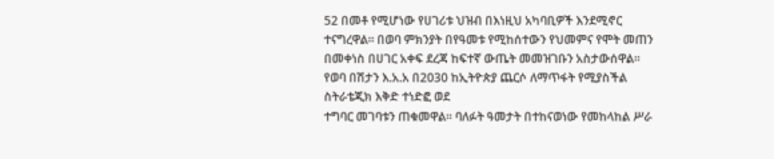52 በመቶ የሚሆነው የሀገሪቱ ህዝብ በእነዚህ አካባቢዎች እንደሚኖር ተናግረዋል። በወባ ምክንያት በየዓመቱ የሚከሰተውን የህመምና የሞት መጠን በመቀነስ በሀገር አቀፍ ደረጃ ከፍተኛ ውጤት መመዝገቡን አስታውሰዋል። የወባ በሽታን እ.አ.አ በ2030 ከኢትዮጵያ ጨርሶ ለማጥፋት የሚያስችል ስትራቴጂክ እቅድ ተነድፎ ወደ
ተግባር መገባቱን ጠቁመዋል፡፡ ባለፉት ዓመታት በተከናወነው የመከላከል ሥራ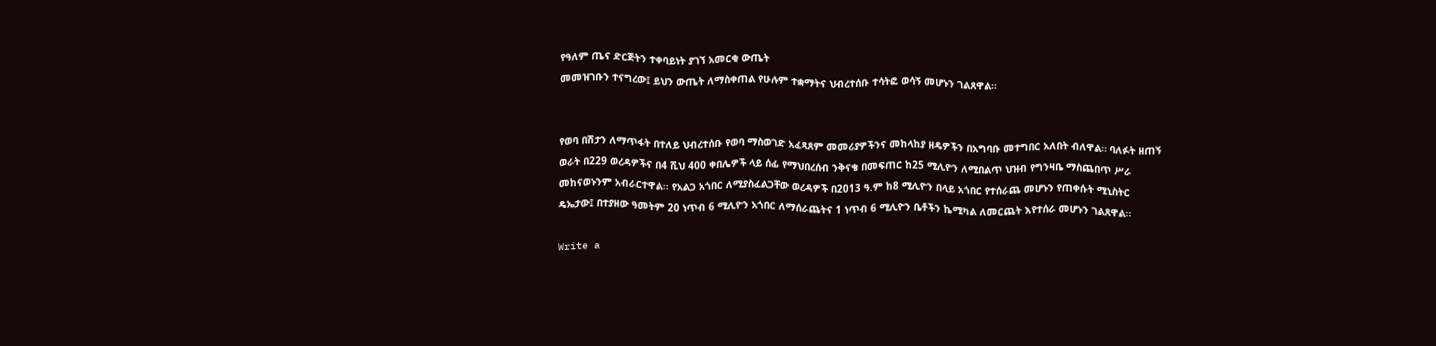የዓለም ጤና ድርጅትን ተቀባይነት ያገኘ አመርቂ ውጤት
መመዝገቡን ተናግረው፤ ይህን ውጤት ለማስቀጠል የሁሉም ተቋማትና ህብረተሰቡ ተሳትፎ ወሳኝ መሆኑን ገልጸዋል።


የወባ በሽታን ለማጥፋት በተለይ ህብረተሰቡ የወባ ማስወገድ አፈጻጸም መመሪያዎችንና መከላከያ ዘዴዎችን በአግባቡ መተግበር አለበት ብለዋል። ባለፉት ዘጠኝ ወራት በ229 ወረዳዎችና በ4 ሺህ 400 ቀበሌዎች ላይ ሰፊ የማህበረሰብ ንቅናቄ በመፍጠር ከ25 ሚሊዮን ለሚበልጥ ህዝብ የግንዛቤ ማስጨበጥ ሥራ መከናወኑንም አብራርተዋል፡፡ የአልጋ አጎበር ለሚያስፈልጋቸው ወረዳዎች በ2013 ዓ.ም ከ8 ሚሊዮን በላይ አጎበር የተሰራጨ መሆኑን የጠቀሱት ሚኒስትር ዴኤታው፤ በተያዘው ዓመትም 20 ነጥብ 6 ሚሊዮን አጎበር ለማሰራጨትና 1 ነጥብ 6 ሚሊዮን ቤቶችን ኬሚካል ለመርጨት እየተሰራ መሆኑን ገልጸዋል፡፡

Write a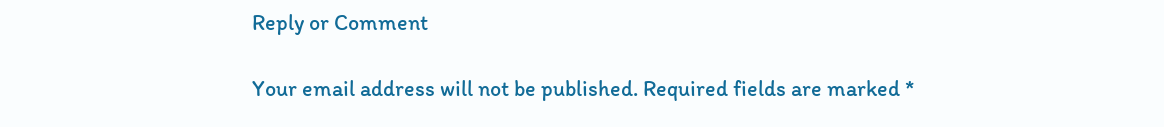Reply or Comment

Your email address will not be published. Required fields are marked *